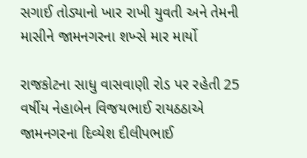સગાઈ તોડ્યાનો ખાર રાખી યુવતી અને તેમની માસીને જામનગરના શખ્સે માર માર્યો

રાજકોટના સાધુ વાસવાણી રોડ પર રહેતી 25 વર્ષીય નેહાબેન વિજયભાઈ રાયઠઠાએ જામનગરના દિવ્યેશ દીલીપભાઈ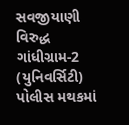સવજીયાણી વિરુદ્ધ ગાંધીગ્રામ-2 (યુનિવર્સિટી) પોલીસ મથકમાં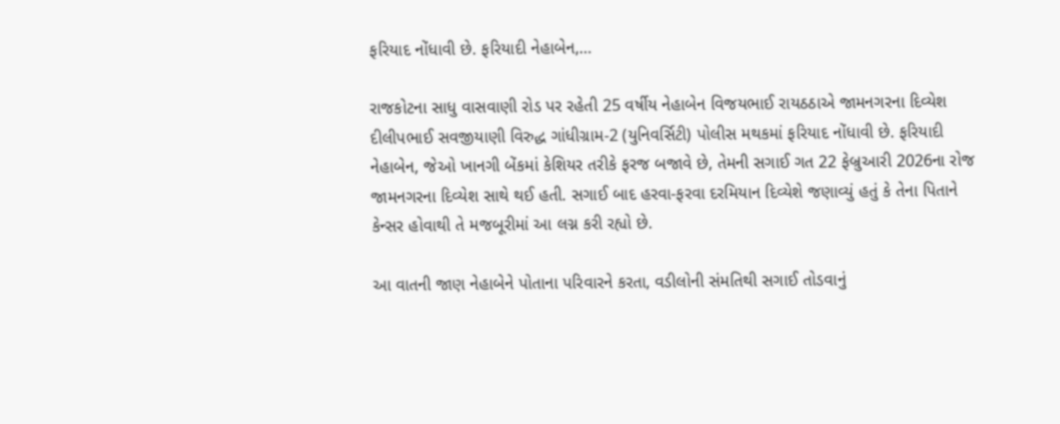ફરિયાદ નોંધાવી છે. ફરિયાદી નેહાબેન,…

રાજકોટના સાધુ વાસવાણી રોડ પર રહેતી 25 વર્ષીય નેહાબેન વિજયભાઈ રાયઠઠાએ જામનગરના દિવ્યેશ દીલીપભાઈ સવજીયાણી વિરુદ્ધ ગાંધીગ્રામ-2 (યુનિવર્સિટી) પોલીસ મથકમાં ફરિયાદ નોંધાવી છે. ફરિયાદી નેહાબેન, જેઓ ખાનગી બેંકમાં કેશિયર તરીકે ફરજ બજાવે છે, તેમની સગાઈ ગત 22 ફેબ્રુઆરી 2026ના રોજ જામનગરના દિવ્યેશ સાથે થઈ હતી. સગાઈ બાદ હરવા-ફરવા દરમિયાન દિવ્યેશે જણાવ્યું હતું કે તેના પિતાને કેન્સર હોવાથી તે મજબૂરીમાં આ લગ્ન કરી રહ્યો છે.

આ વાતની જાણ નેહાબેને પોતાના પરિવારને કરતા, વડીલોની સંમતિથી સગાઈ તોડવાનું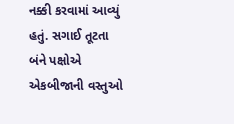નક્કી કરવામાં આવ્યું હતું. સગાઈ તૂટતા બંને પક્ષોએ એકબીજાની વસ્તુઓ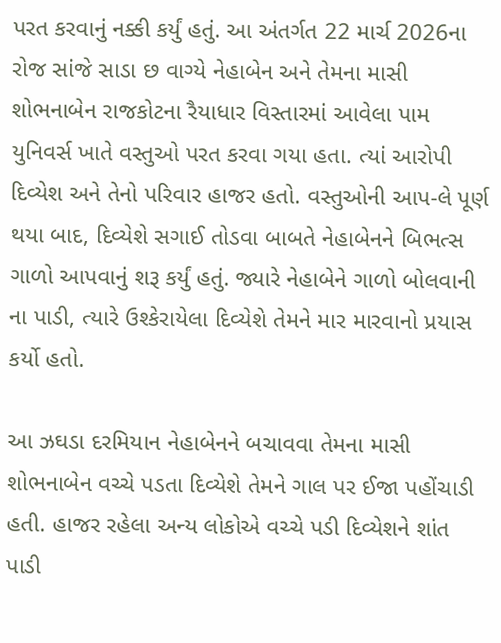પરત કરવાનું નક્કી કર્યું હતું. આ અંતર્ગત 22 માર્ચ 2026ના રોજ સાંજે સાડા છ વાગ્યે નેહાબેન અને તેમના માસી શોભનાબેન રાજકોટના રૈયાધાર વિસ્તારમાં આવેલા પામ યુનિવર્સ ખાતે વસ્તુઓ પરત કરવા ગયા હતા. ત્યાં આરોપી દિવ્યેશ અને તેનો પરિવાર હાજર હતો. વસ્તુઓની આપ-લે પૂર્ણ થયા બાદ, દિવ્યેશે સગાઈ તોડવા બાબતે નેહાબેનને બિભત્સ ગાળો આપવાનું શરૂ કર્યું હતું. જ્યારે નેહાબેને ગાળો બોલવાની ના પાડી, ત્યારે ઉશ્કેરાયેલા દિવ્યેશે તેમને માર મારવાનો પ્રયાસ કર્યો હતો.

આ ઝઘડા દરમિયાન નેહાબેનને બચાવવા તેમના માસી શોભનાબેન વચ્ચે પડતા દિવ્યેશે તેમને ગાલ પર ઈજા પહોંચાડી હતી. હાજર રહેલા અન્ય લોકોએ વચ્ચે પડી દિવ્યેશને શાંત પાડી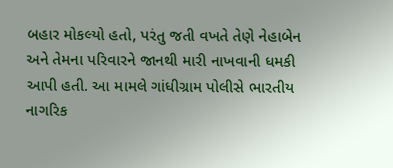બહાર મોકલ્યો હતો, પરંતુ જતી વખતે તેણે નેહાબેન અને તેમના પરિવારને જાનથી મારી નાખવાની ધમકી આપી હતી. આ મામલે ગાંધીગ્રામ પોલીસે ભારતીય નાગરિક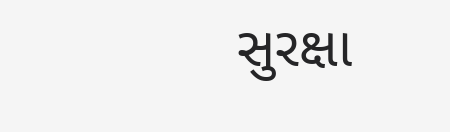સુરક્ષા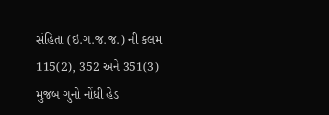સંહિતા (ઇ.ગ.જ.જ.) ની કલમ 115(2), 352 અને 351(3) મુજબ ગુનો નોંધી હેડ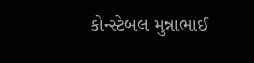કોન્સ્ટેબલ મુન્નાભાઈ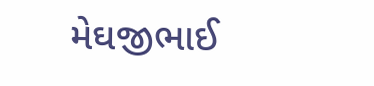મેઘજીભાઈ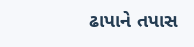ઢાપાને તપાસ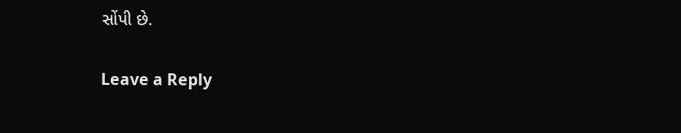સોંપી છે.

Leave a Reply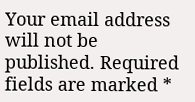Your email address will not be published. Required fields are marked *